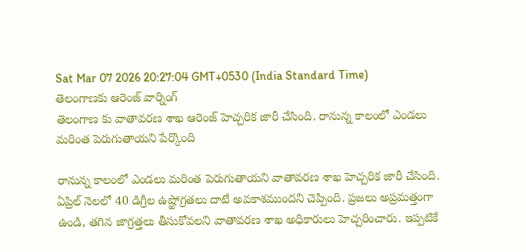Sat Mar 07 2026 20:27:04 GMT+0530 (India Standard Time)
తెలంగాణకు ఆరెంజ్ వార్నింగ్
తెలంగాణ కు వాతావరణ శాఖ ఆరెంజ్ హెచ్చరిక జారీ చేసింది. రానున్న కాలంలో ఎండలు మరింత పెరుగుతాయని పేర్కొంది

రానున్న కాలంలో ఎండలు మరింత పెరుగుతాయని వాతావరణ శాఖ హెచ్చరిక జారీ చేసింది. ఏప్రిల్ నెలలో 40 డిగ్రీల ఉష్ఱోగ్రతలు దాటే అవకాశముందని చెప్పింది. ప్రజలు అప్రమత్తంగా ఉండి, తగిన జాగ్రత్తలు తీసుకోవలని వాతావరణ శాఖ అధికారులు హెచ్చరించారు. ఇప్పటికే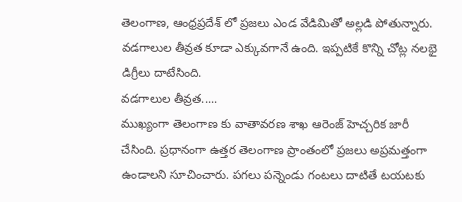తెలంగాణ, ఆంధ్రప్రదేశ్ లో ప్రజలు ఎండ వేడిమితో అల్లడి పోతున్నారు. వడగాలుల తీవ్రత కూడా ఎక్కువగానే ఉంది. ఇప్పటికే కొన్ని చోట్ల నలభై డిగ్రీలు దాటేసింది.
వడగాలుల తీవ్రత.....
ముఖ్యంగా తెలంగాణ కు వాతావరణ శాఖ ఆరెంజ్ హెచ్చరిక జారీ చేసింది. ప్రధానంగా ఉత్తర తెలంగాణ ప్రాంతంలో ప్రజలు అప్రమత్తంగా ఉండాలని సూచించారు. పగలు పన్నెండు గంటలు దాటితే టయటకు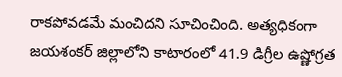రాకపోవడమే మంచిదని సూచించింది. అత్యధికంగా జయశంకర్ జిల్లాలోని కాటారంలో 41.9 డిగ్రీల ఉష్ణోగ్రత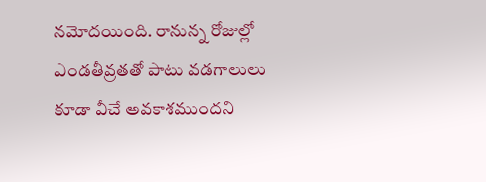నమోదయింది. రానున్న రోజుల్లో ఎండతీవ్రతతో పాటు వడగాలులు కూడా వీచే అవకాశముందని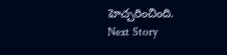హెచ్చరించింది.
Next Story